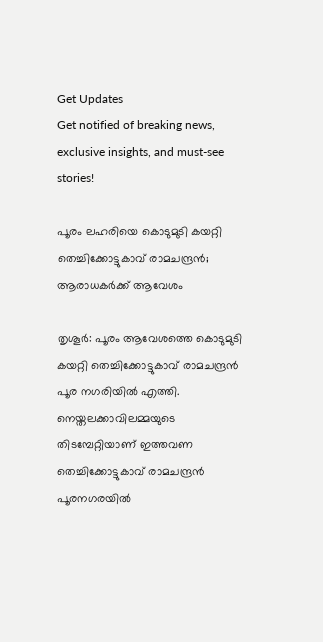Get Updates
Get notified of breaking news, exclusive insights, and must-see stories!

പൂരം ലഹരിയെ കൊടുമുടി കയറ്റി തെച്ചിക്കോട്ടുകാവ് രാമചന്ദ്രന്‍; ആരാധകര്‍ക്ക് ആവേശം

തൃശൂര്‍: പൂരം ആവേശത്തെ കൊടുമുടി കയറ്റി തെച്ചിക്കോട്ടുകാവ് രാമചന്ദ്രന്‍ പൂര നഗരിയില്‍ എത്തി. നെയ്തലക്കാവിലമ്മയുടെ തിടമ്പേറ്റിയാണ് ഇത്തവണ തെച്ചിക്കോട്ടുകാവ് രാമചന്ദ്രന്‍ പൂരനഗരയില്‍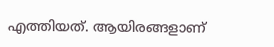എത്തിയത്. ആയിരങ്ങളാണ്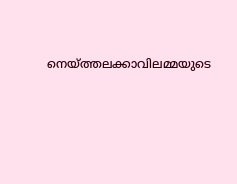നെയ്ത്തലക്കാവിലമ്മയുടെ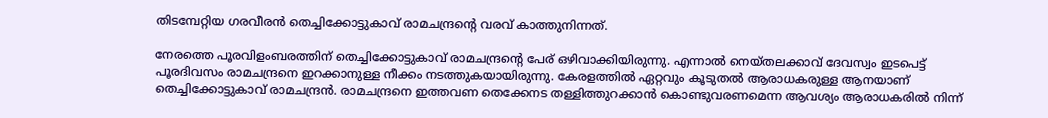തിടമ്പേറ്റിയ ഗരവീരന്‍ തെച്ചിക്കോട്ടുകാവ് രാമചന്ദ്രന്റെ വരവ് കാത്തുനിന്നത്.

നേരത്തെ പൂരവിളംബരത്തിന് തെച്ചിക്കോട്ടുകാവ് രാമചന്ദ്രന്റെ പേര് ഒഴിവാക്കിയിരുന്നു. എന്നാല്‍ നെയ്തലക്കാവ് ദേവസ്വം ഇടപെട്ട് പൂരദിവസം രാമചന്ദ്രനെ ഇറക്കാനുള്ള നീക്കം നടത്തുകയായിരുന്നു. കേരളത്തില്‍ ഏറ്റവും കൂടുതല്‍ ആരാധകരുള്ള ആനയാണ് തെച്ചിക്കോട്ടുകാവ് രാമചന്ദ്രന്‍. രാമചന്ദ്രനെ ഇത്തവണ തെക്കേനട തള്ളിത്തുറക്കാന്‍ കൊണ്ടുവരണമെന്ന ആവശ്യം ആരാധകരില്‍ നിന്ന്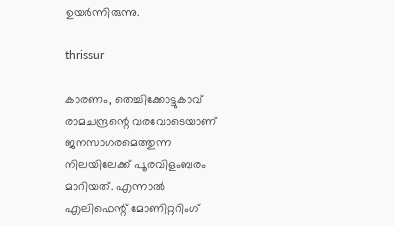ഉയര്‍ന്നിരുന്നു.

thrissur

കാരണം, തെച്ചിക്കോട്ടുകാവ് രാമചന്ദ്രന്റെ വരവോടെയാണ് ജനസാഗരമെത്തുന്ന നിലയിലേക്ക് പൂരവിളംബരം മാറിയത്. എന്നാല്‍ എലിഫെന്റ് മോണിറ്ററിംഗ്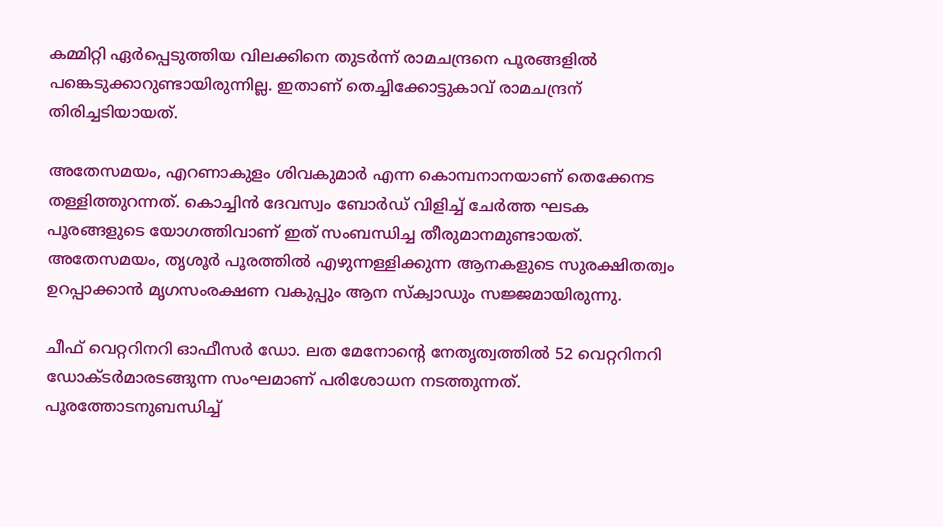കമ്മിറ്റി ഏര്‍പ്പെടുത്തിയ വിലക്കിനെ തുടര്‍ന്ന് രാമചന്ദ്രനെ പൂരങ്ങളില്‍ പങ്കെടുക്കാറുണ്ടായിരുന്നില്ല. ഇതാണ് തെച്ചിക്കോട്ടുകാവ് രാമചന്ദ്രന് തിരിച്ചടിയായത്.

അതേസമയം, എറണാകുളം ശിവകുമാര്‍ എന്ന കൊമ്പനാനയാണ് തെക്കേനട തള്ളിത്തുറന്നത്. കൊച്ചിന്‍ ദേവസ്വം ബോര്‍ഡ് വിളിച്ച് ചേര്‍ത്ത ഘടക പൂരങ്ങളുടെ യോഗത്തിവാണ് ഇത് സംബന്ധിച്ച തീരുമാനമുണ്ടായത്. അതേസമയം, തൃശൂര്‍ പൂരത്തില്‍ എഴുന്നള്ളിക്കുന്ന ആനകളുടെ സുരക്ഷിതത്വം ഉറപ്പാക്കാന്‍ മൃഗസംരക്ഷണ വകുപ്പും ആന സ്‌ക്വാഡും സജ്ജമായിരുന്നു.

ചീഫ് വെറ്ററിനറി ഓഫീസര്‍ ഡോ. ലത മേനോന്റെ നേതൃത്വത്തില്‍ 52 വെറ്ററിനറി ഡോക്ടര്‍മാരടങ്ങുന്ന സംഘമാണ് പരിശോധന നടത്തുന്നത്. പൂരത്തോടനുബന്ധിച്ച്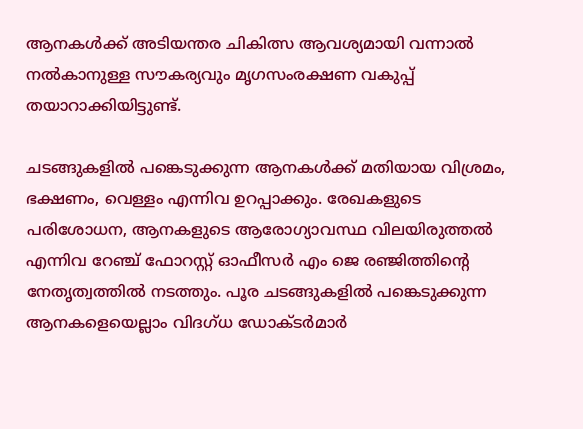ആനകള്‍ക്ക് അടിയന്തര ചികിത്സ ആവശ്യമായി വന്നാല്‍ നല്‍കാനുള്ള സൗകര്യവും മൃഗസംരക്ഷണ വകുപ്പ് തയാറാക്കിയിട്ടുണ്ട്.

ചടങ്ങുകളില്‍ പങ്കെടുക്കുന്ന ആനകള്‍ക്ക് മതിയായ വിശ്രമം, ഭക്ഷണം, വെള്ളം എന്നിവ ഉറപ്പാക്കും. രേഖകളുടെ പരിശോധന, ആനകളുടെ ആരോഗ്യാവസ്ഥ വിലയിരുത്തല്‍ എന്നിവ റേഞ്ച് ഫോറസ്റ്റ് ഓഫീസര്‍ എം ജെ രഞ്ജിത്തിന്റെ നേതൃത്വത്തില്‍ നടത്തും. പൂര ചടങ്ങുകളില്‍ പങ്കെടുക്കുന്ന ആനകളെയെല്ലാം വിദഗ്ധ ഡോക്ടര്‍മാര്‍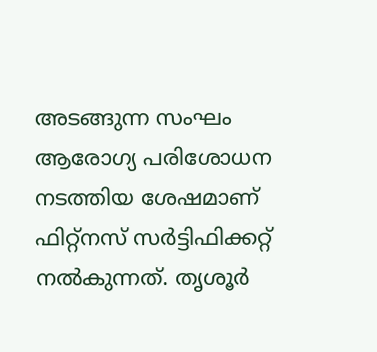അടങ്ങുന്ന സംഘം ആരോഗ്യ പരിശോധന നടത്തിയ ശേഷമാണ് ഫിറ്റ്‌നസ് സര്‍ട്ടിഫിക്കറ്റ് നല്‍കുന്നത്. തൃശൂര്‍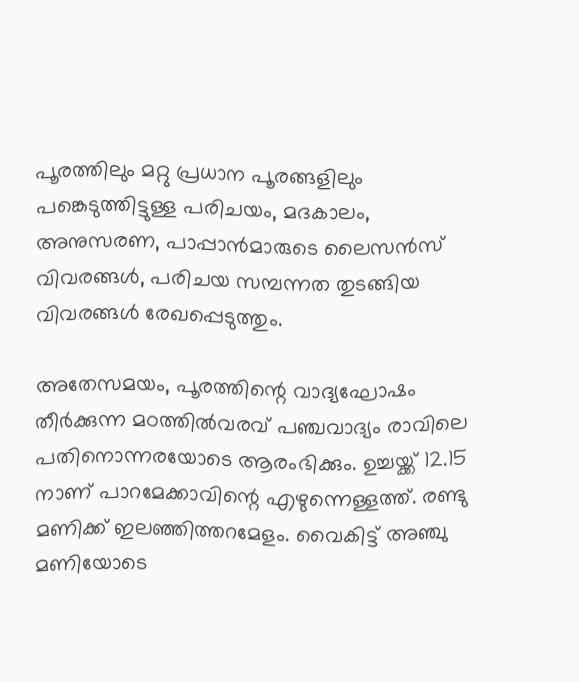പൂരത്തിലും മറ്റു പ്രധാന പൂരങ്ങളിലും പങ്കെടുത്തിട്ടുള്ള പരിചയം, മദകാലം, അനുസരണ, പാപ്പാന്‍മാരുടെ ലൈസന്‍സ് വിവരങ്ങള്‍, പരിചയ സമ്പന്നത തുടങ്ങിയ വിവരങ്ങള്‍ രേഖപ്പെടുത്തും.

അതേസമയം, പൂരത്തിന്റെ വാദ്യഘോഷം തീര്‍ക്കുന്ന മഠത്തില്‍വരവ് പഞ്ചവാദ്യം രാവിലെ പതിനൊന്നരയോടെ ആരംഭിക്കും. ഉച്ചയ്ക്ക് 12.15 നാണ് പാറമേക്കാവിന്റെ എഴുന്നെള്ളത്ത്. രണ്ടു മണിക്ക് ഇലഞ്ഞിത്തറമേളം. വൈകിട്ട് അഞ്ചു മണിയോടെ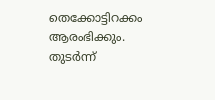തെക്കോട്ടിറക്കം ആരംഭിക്കും. തുടര്‍ന്ന്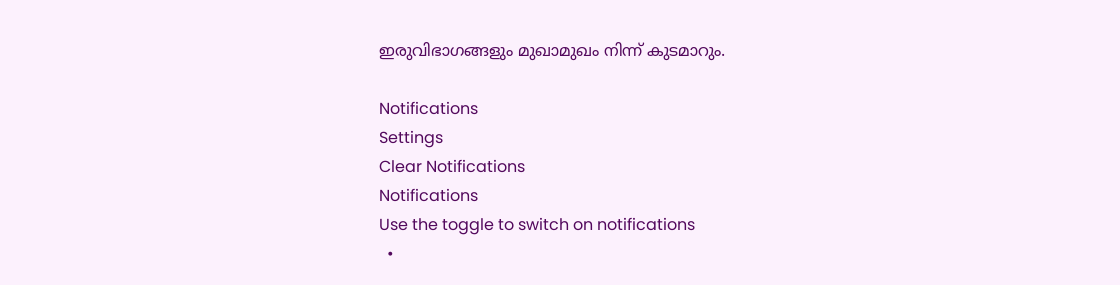ഇരുവിഭാഗങ്ങളും മുഖാമുഖം നിന്ന് കുടമാറും.

Notifications
Settings
Clear Notifications
Notifications
Use the toggle to switch on notifications
  •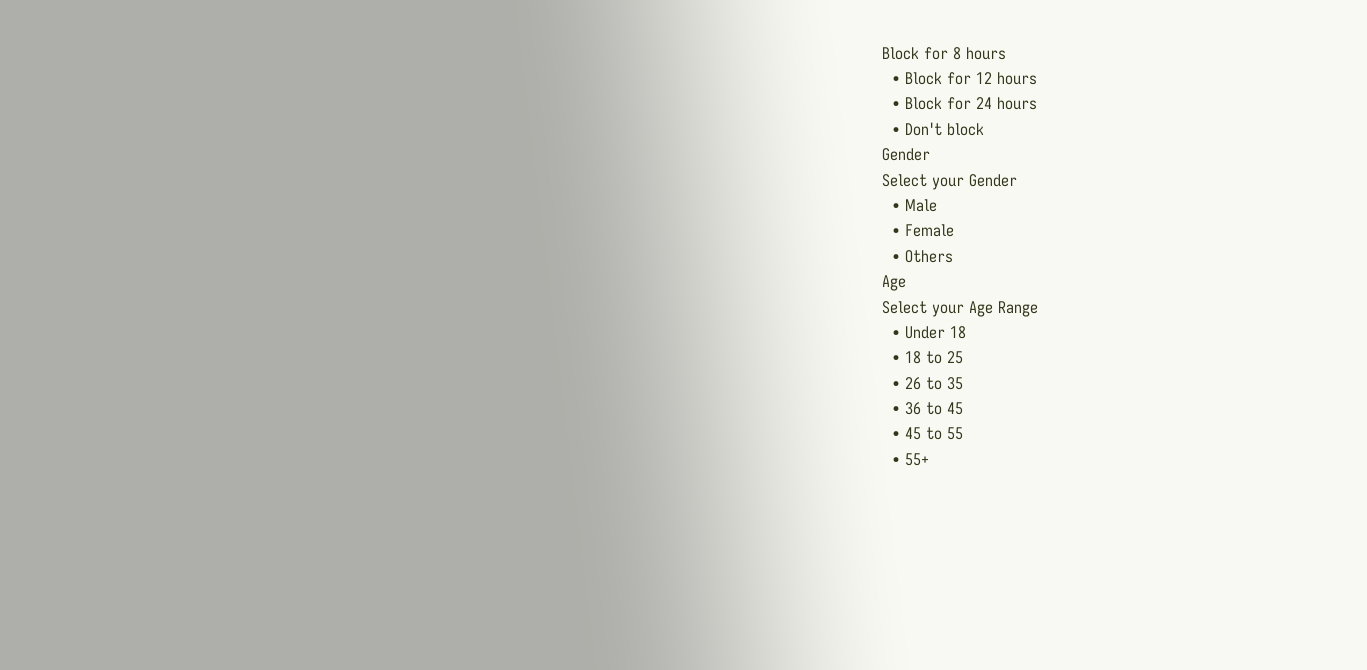Block for 8 hours
  • Block for 12 hours
  • Block for 24 hours
  • Don't block
Gender
Select your Gender
  • Male
  • Female
  • Others
Age
Select your Age Range
  • Under 18
  • 18 to 25
  • 26 to 35
  • 36 to 45
  • 45 to 55
  • 55+